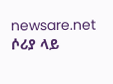newsare.net
ሶሪያ ላይ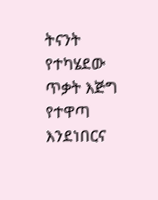ትናንት የተካሄደው ጥቃት እጅግ የተዋጣ እንደነበርና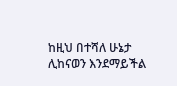ከዚህ በተሻለ ሁኔታ ሊከናወን እንደማይችል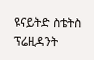ዩናይትድ ስቴትስ ፕሬዚዳንት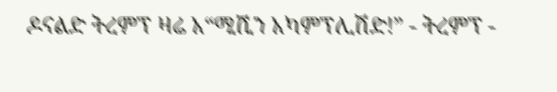ዶናልድ ትረምፕ ዛሬ አ“ሚሺን አካምፕሊሽድ!” - ትረምፕ -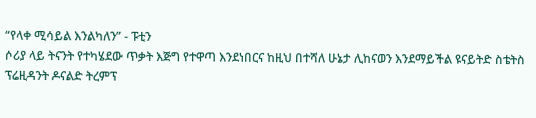“የላቀ ሚሳይል እንልካለን” - ፑቲን
ሶሪያ ላይ ትናንት የተካሄደው ጥቃት እጅግ የተዋጣ እንደነበርና ከዚህ በተሻለ ሁኔታ ሊከናወን እንደማይችል ዩናይትድ ስቴትስ ፕሬዚዳንት ዶናልድ ትረምፕ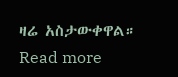ዛሬ አስታውቀዋል። Read more